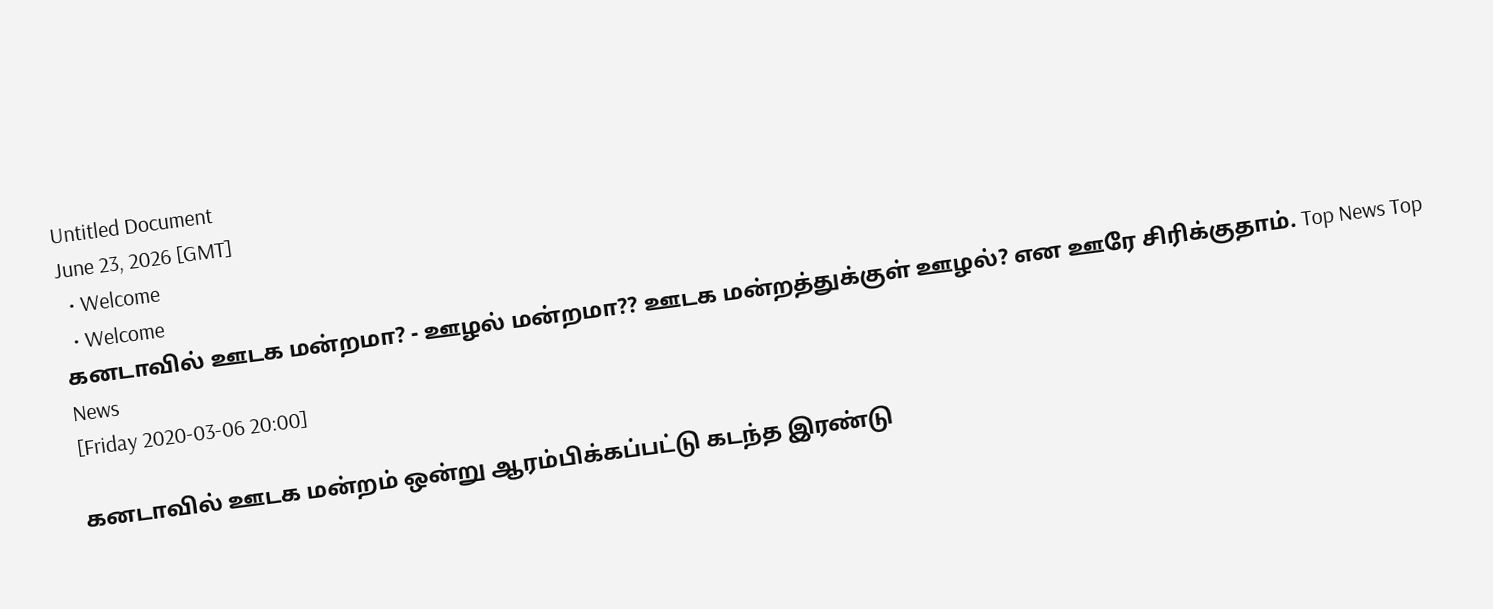Untitled Document
June 23, 2026 [GMT]
  • Welcome
  • Welcome
கனடாவில் ஊடக மன்றமா? - ஊழல் மன்றமா?? ஊடக மன்றத்துக்குள் ஊழல்? என ஊரே சிரிக்குதாம். Top News Top News
[Friday 2020-03-06 20:00]

கனடாவில் ஊடக மன்றம் ஒன்று ஆரம்பிக்கப்பட்டு கடந்த இரண்டு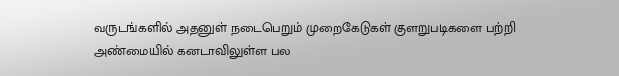வருடங்களில் அதனுள் நடைபெறும் முறைகேடுகள் குளறுபடிகளை பற்றி அண்மையில் கனடாவிலுள்ள பல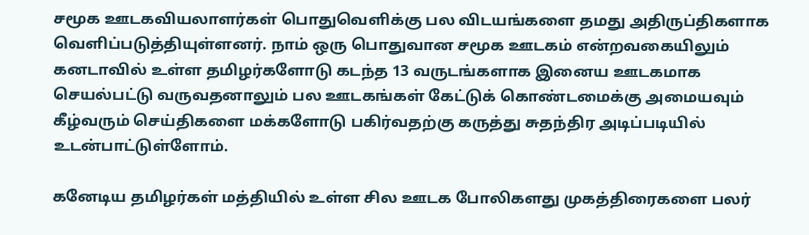சமூக ஊடகவியலாளர்கள் பொதுவெளிக்கு பல விடயங்களை தமது அதிருப்திகளாக வெளிப்படுத்தியுள்ளனர். நாம் ஒரு பொதுவான சமூக ஊடகம் என்றவகையிலும் கனடாவில் உள்ள தமிழர்களோடு கடந்த 13 வருடங்களாக இனைய ஊடகமாக செயல்பட்டு வருவதனாலும் பல ஊடகங்கள் கேட்டுக் கொண்டமைக்கு அமையவும் கீழ்வரும் செய்திகளை மக்களோடு பகிர்வதற்கு கருத்து சுதந்திர அடிப்படியில் உடன்பாட்டுள்ளோம்.

கனேடிய தமிழர்கள் மத்தியில் உள்ள சில ஊடக போலிகளது முகத்திரைகளை பலர்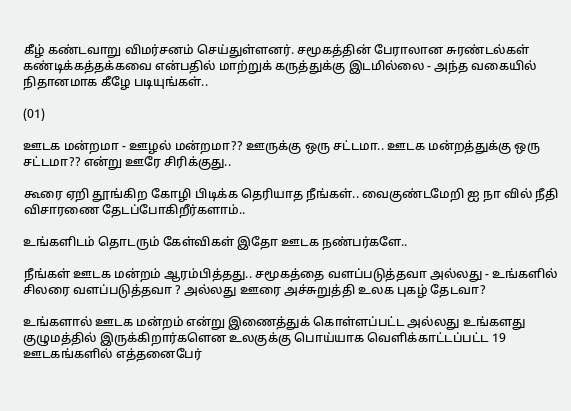கீழ் கண்டவாறு விமர்சனம் செய்துள்ளனர். சமூகத்தின் பேராலான சுரண்டல்கள் கண்டிக்கத்தக்கவை என்பதில் மாற்றுக் கருத்துக்கு இடமில்லை - அந்த வகையில் நிதானமாக கீழே படியுங்கள்..

(01)

ஊடக மன்றமா - ஊழல் மன்றமா?? ஊருக்கு ஒரு சட்டமா.. ஊடக மன்றத்துக்கு ஒரு சட்டமா?? என்று ஊரே சிரிக்குது..

கூரை ஏறி தூங்கிற கோழி பிடிக்க தெரியாத நீங்கள்.. வைகுண்டமேறி ஐ நா வில் நீதி விசாரணை தேடப்போகிறீர்களாம்..

உங்களிடம் தொடரும் கேள்விகள் இதோ ஊடக நண்பர்களே..

நீங்கள் ஊடக மன்றம் ஆரம்பித்தது.. சமூகத்தை வளப்படுத்தவா அல்லது - உங்களில் சிலரை வளப்படுத்தவா ? அல்லது ஊரை அச்சுறுத்தி உலக புகழ் தேடவா?

உங்களால் ஊடக மன்றம் என்று இணைத்துக் கொள்ளப்பட்ட அல்லது உங்களது குழுமத்தில் இருக்கிறார்களென உலகுக்கு பொய்யாக வெளிக்காட்டப்பட்ட 19 ஊடகங்களில் எத்தனைபேர்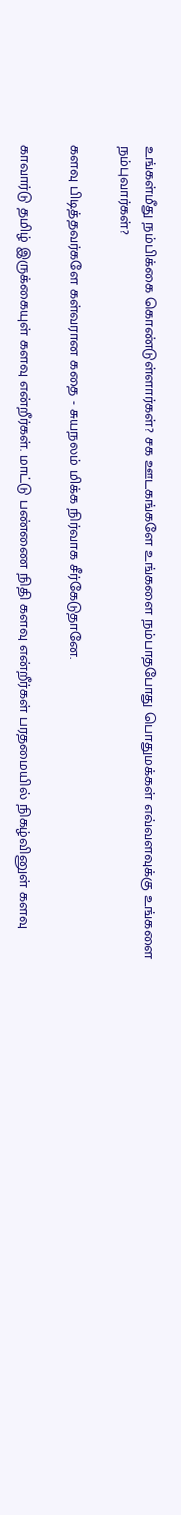உங்கள்மீது நம்பிக்கை கொண்டுள்ளார்கள்? சக ஊடகங்களே உங்களை நம்பாதபோது பொதுமக்கள் எவ்வளவுக்கு உங்களை நம்புவார்கள்?

களவு பிடித்தவர்களே கள்வரான கதை - சுயநலம் மிக்க நிர்வாக சீர்கேடுதானே.

காவார்டு தமிழ் இருக்கையுள் களவு என்றீர்கள். மாட்டு பண்ணை நிதி களவு என்றீர்கள் பரதமையில் நிகழ்வினுள் களவு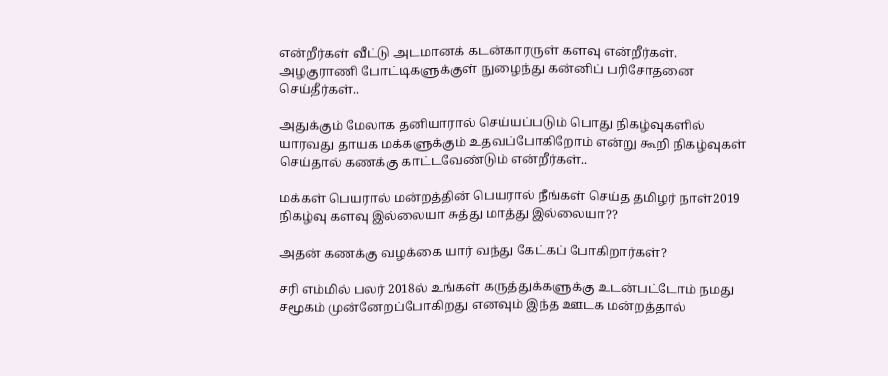என்றீர்கள் வீட்டு அடமானக் கடன்காரருள் களவு என்றீர்கள். அழகுராணி போட்டிகளுக்குள் நுழைந்து கன்னிப் பரிசோதனை செய்தீர்கள்..

அதுக்கும் மேலாக தனியாரால் செய்யப்படும் பொது நிகழ்வுகளில் யாரவது தாயக மக்களுக்கும் உதவப்போகிறோம் என்று கூறி நிகழ்வுகள் செய்தால் கணக்கு காட்டவேண்டும் என்றீர்கள்..

மக்கள் பெயரால் மன்றத்தின் பெயரால் நீங்கள் செய்த தமிழர் நாள்2019 நிகழ்வு களவு இல்லையா சுத்து மாத்து இல்லையா??

அதன் கணக்கு வழக்கை யார் வந்து கேட்கப் போகிறார்கள்?

சரி எம்மில் பலர் 2018ல் உங்கள் கருத்துக்களுக்கு உடன்பட்டோம் நமது சமூகம் முன்னேறப்போகிறது எனவும் இந்த ஊடக மன்றத்தால்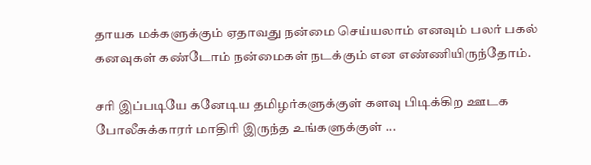தாயக மக்களுக்கும் ஏதாவது நன்மை செய்யலாம் எனவும் பலர் பகல் கனவுகள் கண்டோம் நன்மைகள் நடக்கும் என எண்ணியிருந்தோம்.

சரி இப்படியே கனேடிய தமிழர்களுக்குள் களவு பிடிக்கிற ஊடக போலீசுக்காரர் மாதிரி இருந்த உங்களுக்குள் ...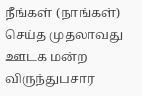நீங்கள் (நாங்கள்) செய்த முதலாவது ஊடக மன்ற விருந்துபசார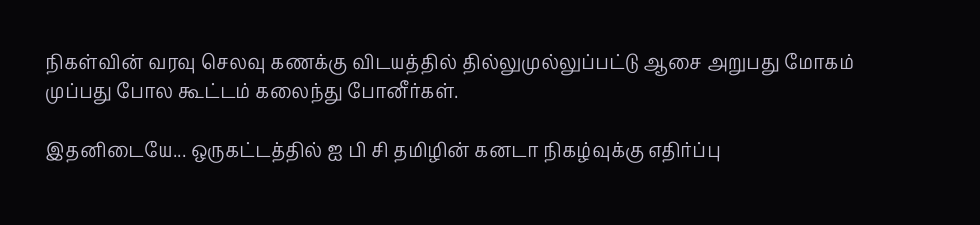நிகள்வின் வரவு செலவு கணக்கு விடயத்தில் தில்லுமுல்லுப்பட்டு ஆசை அறுபது மோகம் முப்பது போல கூட்டம் கலைந்து போனீர்கள்.

இதனிடையே... ஒருகட்டத்தில் ஐ பி சி தமிழின் கனடா நிகழ்வுக்கு எதிர்ப்பு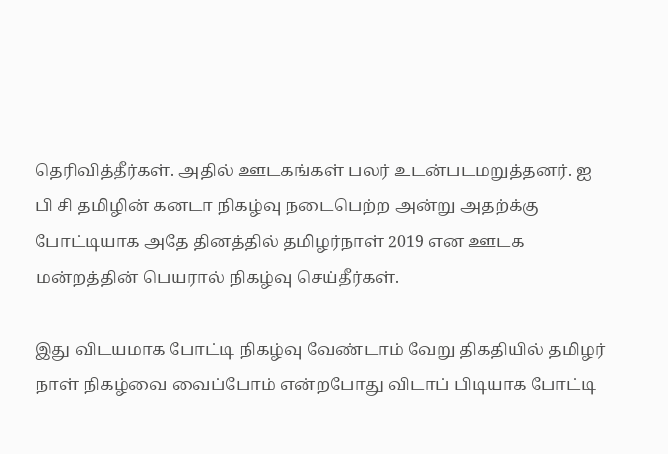தெரிவித்தீர்கள். அதில் ஊடகங்கள் பலர் உடன்படமறுத்தனர். ஐ பி சி தமிழின் கனடா நிகழ்வு நடைபெற்ற அன்று அதற்க்கு போட்டியாக அதே தினத்தில் தமிழர்நாள் 2019 என ஊடக மன்றத்தின் பெயரால் நிகழ்வு செய்தீர்கள்.

இது விடயமாக போட்டி நிகழ்வு வேண்டாம் வேறு திகதியில் தமிழர் நாள் நிகழ்வை வைப்போம் என்றபோது விடாப் பிடியாக போட்டி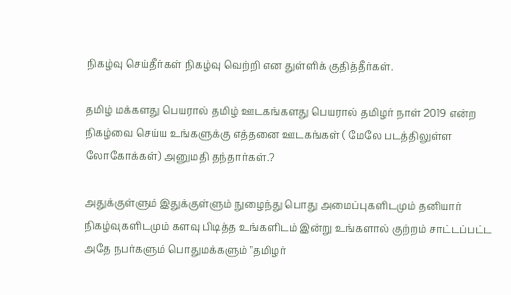நிகழ்வு செய்தீர்கள் நிகழ்வு வெற்றி என துள்ளிக் குதித்தீர்கள்.

தமிழ் மக்களது பெயரால் தமிழ் ஊடகங்களது பெயரால் தமிழர் நாள் 2019 என்ற நிகழ்வை செய்ய உங்களுக்கு எத்தனை ஊடகங்கள் ( மேலே படத்திலுள்ள லோகோக்கள்) அனுமதி தந்தார்கள்.?

அதுக்குள்ளும் இதுக்குள்ளும் நுழைந்து பொது அமைப்புகளிடமும் தனியார் நிகழ்வுகளிடமும் களவு பிடித்த உங்களிடம் இன்று உங்களால் குற்றம் சாட்டப்பட்ட அதே நபர்களும் பொதுமக்களும் "தமிழர்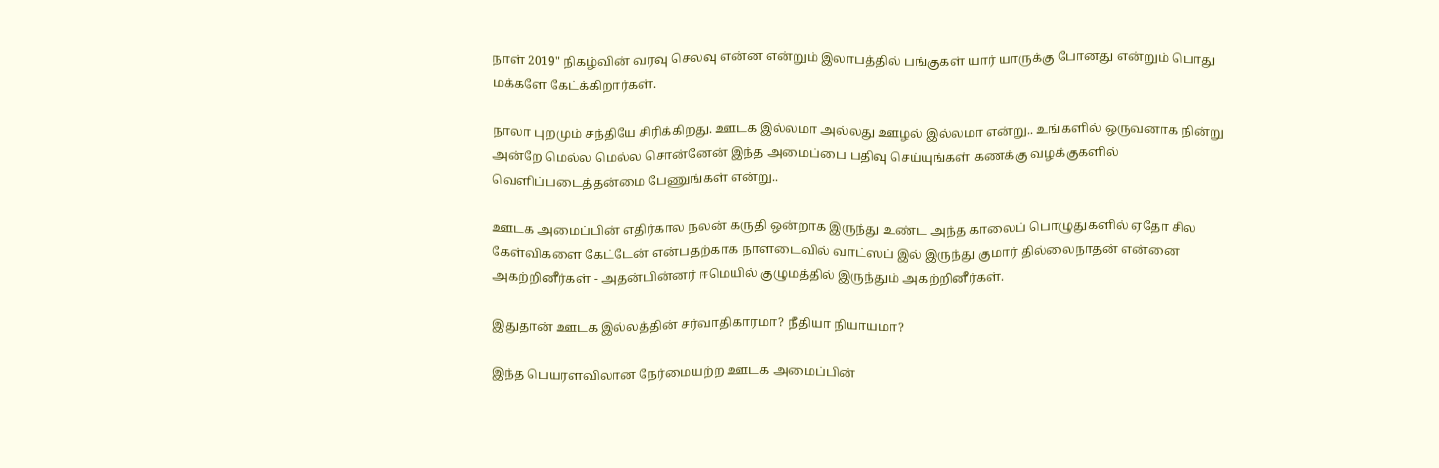நாள் 2019" நிகழ்வின் வரவு செலவு என்ன என்றும் இலாபத்தில் பங்குகள் யார் யாருக்கு போனது என்றும் பொது மக்களே கேட்க்கிறார்கள்.

நாலா புறமும் சந்தியே சிரிக்கிறது. ஊடக இல்லமா அல்லது ஊழல் இல்லமா என்று.. உங்களில் ஒருவனாக நின்று அன்றே மெல்ல மெல்ல சொன்னேன் இந்த அமைப்பை பதிவு செய்யுங்கள் கணக்கு வழக்குகளில் வெளிப்படைத்தன்மை பேணுங்கள் என்று..

ஊடக அமைப்பின் எதிர்கால நலன் கருதி ஒன்றாக இருந்து உண்ட அந்த காலைப் பொழுதுகளில் ஏதோ சில கேள்விகளை கேட்டேன் என்பதற்காக நாளடைவில் வாட்ஸப் இல் இருந்து குமார் தில்லைநாதன் என்னை அகற்றினீர்கள் - அதன்பின்னர் ஈமெயில் குழுமத்தில் இருந்தும் அகற்றினீர்கள்.

இதுதான் ஊடக இல்லத்தின் சர்வாதிகாரமா? நீதியா நியாயமா?

இந்த பெயரளவிலான நேர்மையற்ற ஊடக அமைப்பின்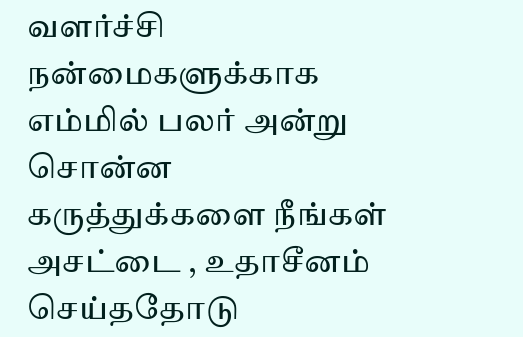வளர்ச்சி நன்மைகளுக்காக எம்மில் பலர் அன்று சொன்ன கருத்துக்களை நீங்கள் அசட்டை , உதாசீனம் செய்ததோடு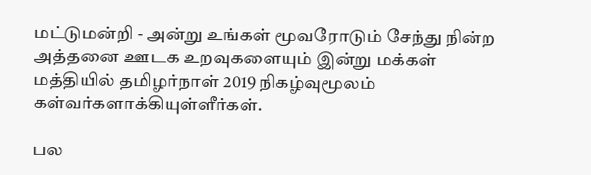மட்டுமன்றி - அன்று உங்கள் மூவரோடும் சேந்து நின்ற அத்தனை ஊடக உறவுகளையும் இன்று மக்கள் மத்தியில் தமிழர்நாள் 2019 நிகழ்வுமூலம் கள்வர்களாக்கியுள்ளீர்கள்.

பல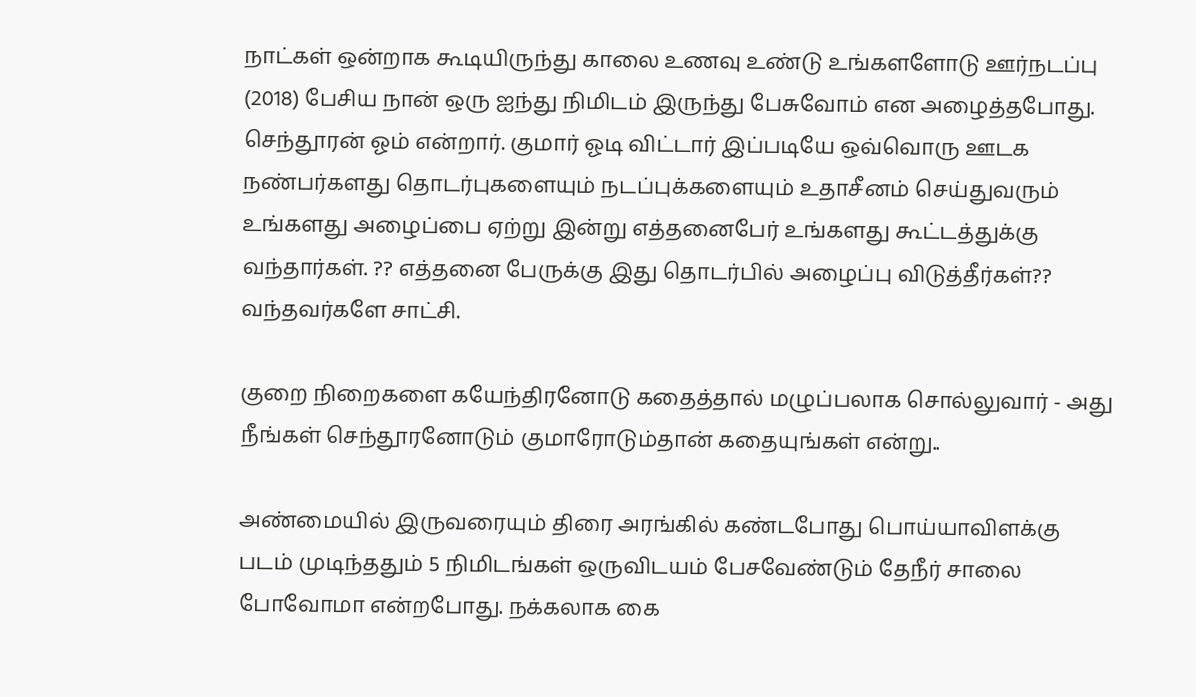நாட்கள் ஒன்றாக கூடியிருந்து காலை உணவு உண்டு உங்களளோடு ஊர்நடப்பு (2018) பேசிய நான் ஒரு ஐந்து நிமிடம் இருந்து பேசுவோம் என அழைத்தபோது. செந்தூரன் ஓம் என்றார். குமார் ஓடி விட்டார் இப்படியே ஒவ்வொரு ஊடக நண்பர்களது தொடர்புகளையும் நடப்புக்களையும் உதாசீனம் செய்துவரும் உங்களது அழைப்பை ஏற்று இன்று எத்தனைபேர் உங்களது கூட்டத்துக்கு வந்தார்கள். ?? எத்தனை பேருக்கு இது தொடர்பில் அழைப்பு விடுத்தீர்கள்?? வந்தவர்களே சாட்சி.

குறை நிறைகளை கயேந்திரனோடு கதைத்தால் மழுப்பலாக சொல்லுவார் - அது நீங்கள் செந்தூரனோடும் குமாரோடும்தான் கதையுங்கள் என்று..

அண்மையில் இருவரையும் திரை அரங்கில் கண்டபோது பொய்யாவிளக்கு படம் முடிந்ததும் 5 நிமிடங்கள் ஒருவிடயம் பேசவேண்டும் தேநீர் சாலை போவோமா என்றபோது. நக்கலாக கை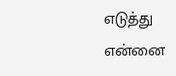எடுத்து என்னை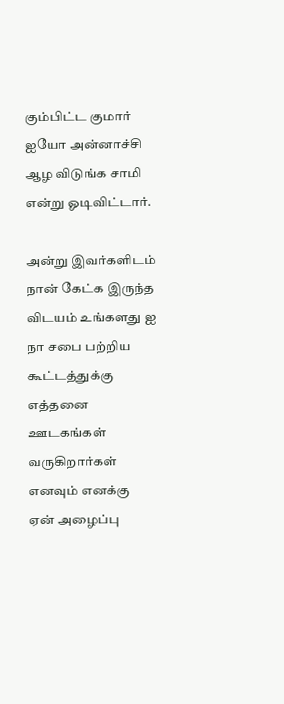கும்பிட்ட குமார் ஐயோ அன்னாச்சி ஆழ விடுங்க சாமி என்று ஓடிவிட்டார்.

அன்று இவர்களிடம் நான் கேட்க இருந்த விடயம் உங்களது ஐ நா சபை பற்றிய கூட்டத்துக்கு எத்தனை ஊடகங்கள் வருகிறார்கள் எனவும் எனக்கு ஏன் அழைப்பு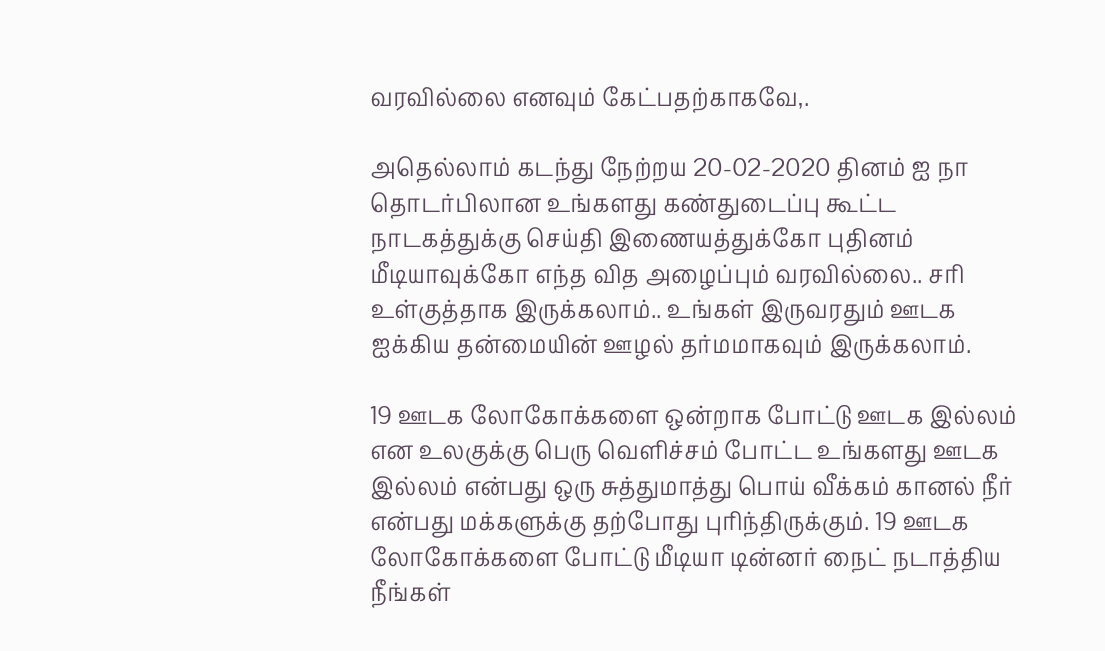வரவில்லை எனவும் கேட்பதற்காகவே,.

அதெல்லாம் கடந்து நேற்றய 20-02-2020 தினம் ஐ நா தொடர்பிலான உங்களது கண்துடைப்பு கூட்ட நாடகத்துக்கு செய்தி இணையத்துக்கோ புதினம் மீடியாவுக்கோ எந்த வித அழைப்பும் வரவில்லை.. சரி உள்குத்தாக இருக்கலாம்.. உங்கள் இருவரதும் ஊடக ஐக்கிய தன்மையின் ஊழல் தர்மமாகவும் இருக்கலாம்.

19 ஊடக லோகோக்களை ஒன்றாக போட்டு ஊடக இல்லம் என உலகுக்கு பெரு வெளிச்சம் போட்ட உங்களது ஊடக இல்லம் என்பது ஒரு சுத்துமாத்து பொய் வீக்கம் கானல் நீர் என்பது மக்களுக்கு தற்போது புரிந்திருக்கும். 19 ஊடக லோகோக்களை போட்டு மீடியா டின்னர் நைட் நடாத்திய நீங்கள்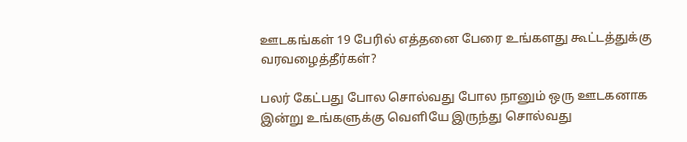ஊடகங்கள் 19 பேரில் எத்தனை பேரை உங்களது கூட்டத்துக்கு வரவழைத்தீர்கள்?

பலர் கேட்பது போல சொல்வது போல நானும் ஒரு ஊடகனாக இன்று உங்களுக்கு வெளியே இருந்து சொல்வது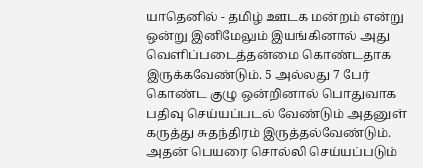யாதெனில் - தமிழ் ஊடக மன்றம் என்று ஒன்று இனிமேலும் இயங்கினால் அது வெளிப்படைத்தன்மை கொண்டதாக இருக்கவேண்டும். 5 அல்லது 7 பேர் கொண்ட குழு ஒன்றினால் பொதுவாக பதிவு செய்யப்படல் வேண்டும் அதனுள் கருத்து சுதந்திரம் இருத்தல்வேண்டும். அதன் பெயரை சொல்லி செய்யப்படும்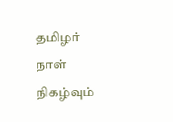தமிழர் நாள் நிகழ்வும்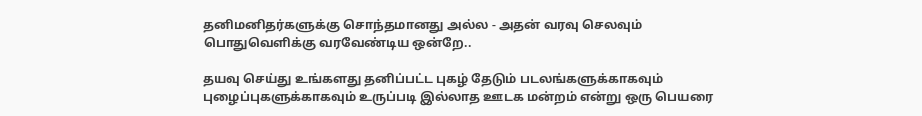தனிமனிதர்களுக்கு சொந்தமானது அல்ல - அதன் வரவு செலவும் பொதுவெளிக்கு வரவேண்டிய ஒன்றே..

தயவு செய்து உங்களது தனிப்பட்ட புகழ் தேடும் படலங்களுக்காகவும் புழைப்புகளுக்காகவும் உருப்படி இல்லாத ஊடக மன்றம் என்று ஒரு பெயரை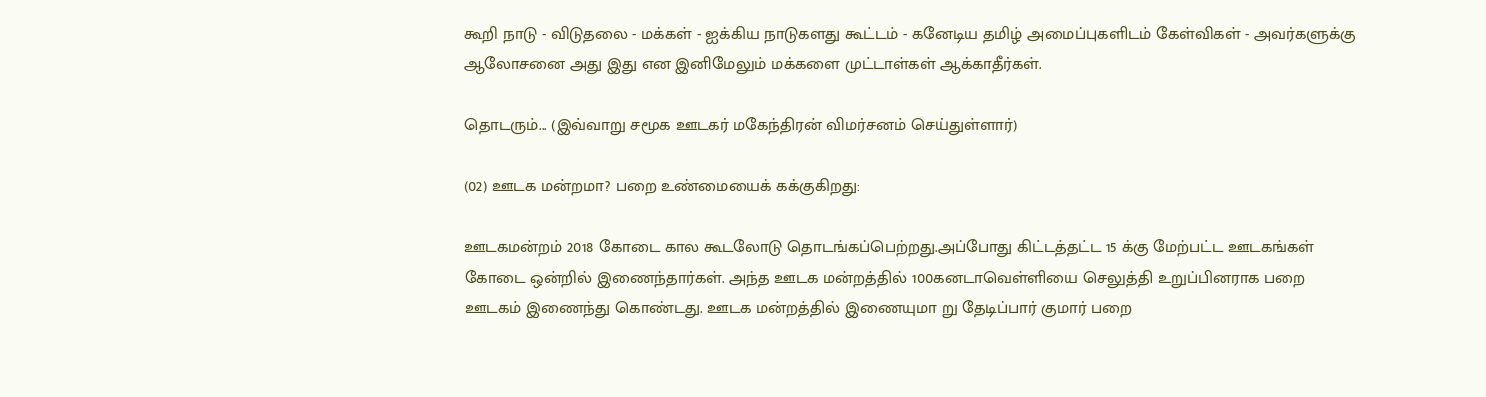கூறி நாடு - விடுதலை - மக்கள் - ஐக்கிய நாடுகளது கூட்டம் - கனேடிய தமிழ் அமைப்புகளிடம் கேள்விகள் - அவர்களுக்கு ஆலோசனை அது இது என இனிமேலும் மக்களை முட்டாள்கள் ஆக்காதீர்கள்.

தொடரும்... (இவ்வாறு சமூக ஊடகர் மகேந்திரன் விமர்சனம் செய்துள்ளார்)

(02) ஊடக மன்றமா? பறை உண்மையைக் கக்குகிறது:

ஊடகமன்றம் 2018 கோடை கால கூடலோடு தொடங்கப்பெற்றது.அப்போது கிட்டத்தட்ட 15 க்கு மேற்பட்ட ஊடகங்கள் கோடை ஒன்றில் இணைந்தார்கள். அந்த ஊடக மன்றத்தில் 100கனடாவெள்ளியை செலுத்தி உறுப்பினராக பறை ஊடகம் இணைந்து கொண்டது. ஊடக மன்றத்தில் இணையுமா று தேடிப்பார் குமார் பறை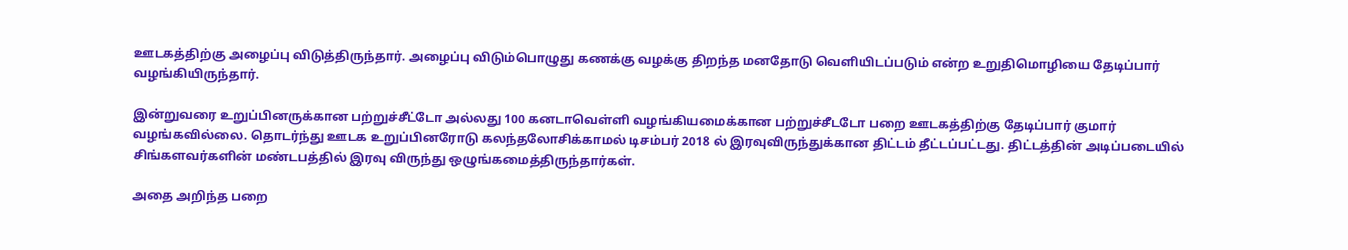ஊடகத்திற்கு அழைப்பு விடுத்திருந்தார். அழைப்பு விடும்பொழுது கணக்கு வழக்கு திறந்த மனதோடு வெளியிடப்படும் என்ற உறுதிமொழியை தேடிப்பார் வழங்கியிருந்தார்.

இன்றுவரை உறுப்பினருக்கான பற்றுச்சீட்டோ அல்லது 100 கனடாவெள்ளி வழங்கியமைக்கான பற்றுச்சீடடோ பறை ஊடகத்திற்கு தேடிப்பார் குமார் வழங்கவில்லை. தொடர்ந்து ஊடக உறுப்பினரோடு கலந்தலோசிக்காமல் டிசம்பர் 2018 ல் இரவுவிருந்துக்கான திட்டம் தீட்டப்பட்டது. திட்டத்தின் அடிப்படையில் சிங்களவர்களின் மண்டபத்தில் இரவு விருந்து ஒழுங்கமைத்திருந்தார்கள்.

அதை அறிந்த பறை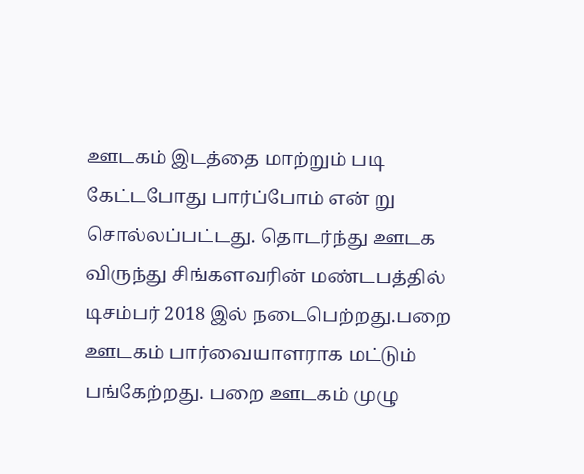ஊடகம் இடத்தை மாற்றும் படி கேட்டபோது பார்ப்போம் என் று சொல்லப்பட்டது. தொடர்ந்து ஊடக விருந்து சிங்களவரின் மண்டபத்தில் டிசம்பர் 2018 இல் நடைபெற்றது.பறை ஊடகம் பார்வையாளராக மட்டும் பங்கேற்றது. பறை ஊடகம் முழு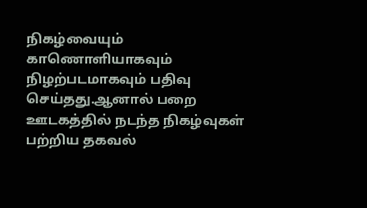நிகழ்வையும் காணொளியாகவும் நிழற்படமாகவும் பதிவு செய்தது.ஆனால் பறை ஊடகத்தில் நடந்த நிகழ்வுகள் பற்றிய தகவல்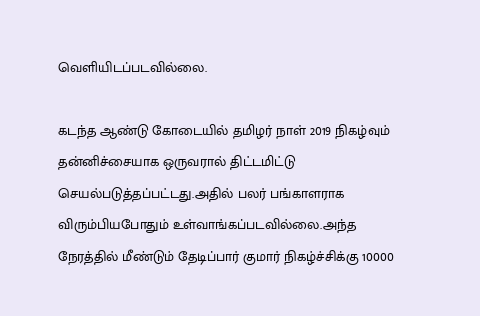வெளியிடப்படவில்லை.

கடந்த ஆண்டு கோடையில் தமிழர் நாள் 2019 நிகழ்வும் தன்னிச்சையாக ஒருவரால் திட்டமிட்டு செயல்படுத்தப்பட்டது.அதில் பலர் பங்காளராக விரும்பியபோதும் உள்வாங்கப்படவில்லை.அந்த நேரத்தில் மீண்டும் தேடிப்பார் குமார் நிகழ்ச்சிக்கு 10000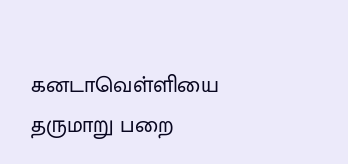கனடாவெள்ளியை தருமாறு பறை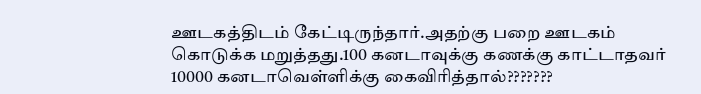ஊடகத்திடம் கேட்டிருந்தார்.அதற்கு பறை ஊடகம் கொடுக்க மறுத்தது.100 கனடாவுக்கு கணக்கு காட்டாதவர் 10000 கனடாவெள்ளிக்கு கைவிரித்தால்???????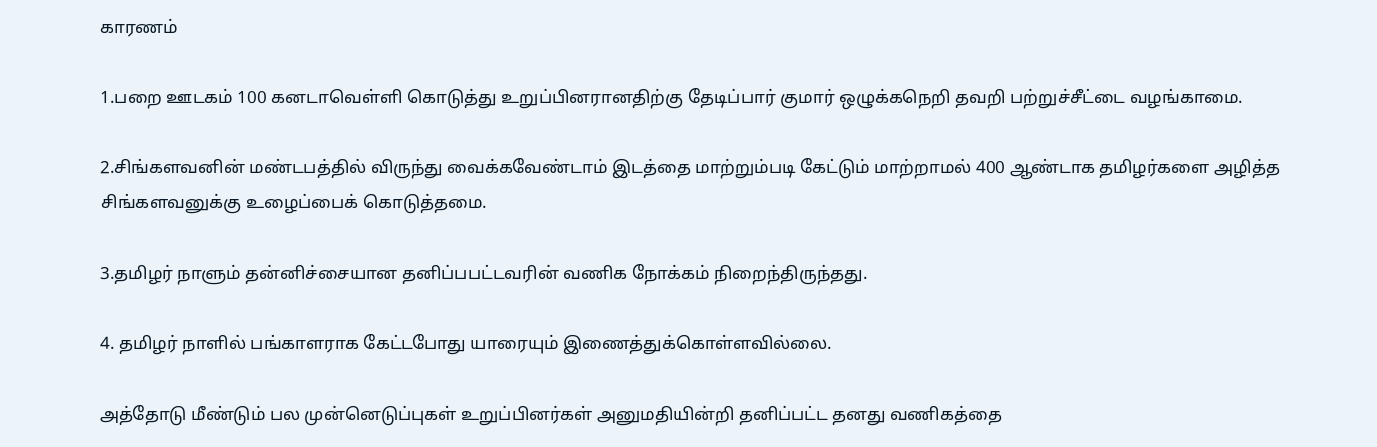காரணம்

1.பறை ஊடகம் 100 கனடாவெள்ளி கொடுத்து உறுப்பினரானதிற்கு தேடிப்பார் குமார் ஒழுக்கநெறி தவறி பற்றுச்சீட்டை வழங்காமை.

2.சிங்களவனின் மண்டபத்தில் விருந்து வைக்கவேண்டாம் இடத்தை மாற்றும்படி கேட்டும் மாற்றாமல் 400 ஆண்டாக தமிழர்களை அழித்த சிங்களவனுக்கு உழைப்பைக் கொடுத்தமை.

3.தமிழர் நாளும் தன்னிச்சையான தனிப்பபட்டவரின் வணிக நோக்கம் நிறைந்திருந்தது.

4. தமிழர் நாளில் பங்காளராக கேட்டபோது யாரையும் இணைத்துக்கொள்ளவில்லை.

அத்தோடு மீண்டும் பல முன்னெடுப்புகள் உறுப்பினர்கள் அனுமதியின்றி தனிப்பட்ட தனது வணிகத்தை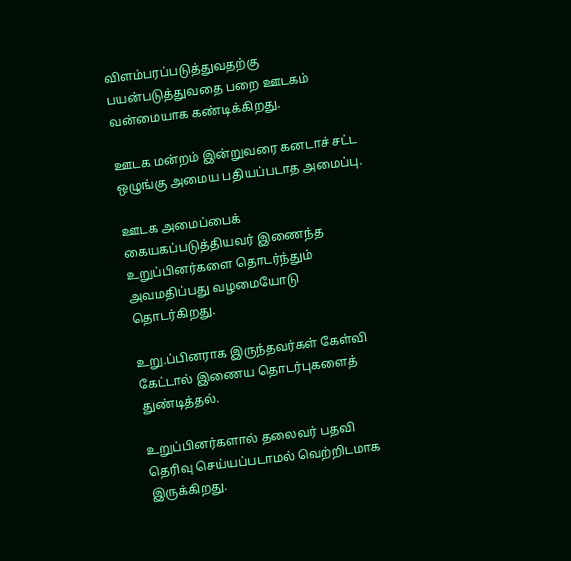விளம்பரப்படுத்துவதற்கு பயன்படுத்துவதை பறை ஊடகம் வன்மையாக கண்டிக்கிறது.

ஊடக மன்றம் இன்றுவரை கனடாச் சட்ட ஒழுங்கு அமைய பதியப்படாத அமைப்பு.

ஊடக அமைப்பைக் கையகப்படுத்தியவர் இணைந்த உறுப்பினர்களை தொடர்ந்தும் அவமதிப்பது வழமையோடு தொடர்கிறது.

உறு.ப்பினராக இருந்தவர்கள் கேள்வி கேட்டால் இணைய தொடர்புகளைத் துண்டித்தல்.

உறுப்பினர்களால் தலைவர் பதவி தெரிவு செய்யப்படாமல் வெற்றிடமாக இருக்கிறது.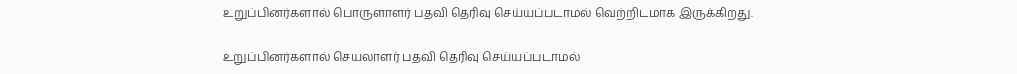உறுப்பினர்களால் பொருளாளர் பதவி தெரிவு செய்யப்படாமல் வெற்றிடமாக இருக்கிறது.

உறுப்பினர்களால் செயலாளர் பதவி தெரிவு செய்யப்படாமல்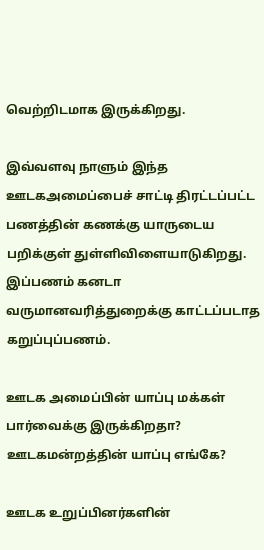வெற்றிடமாக இருக்கிறது.

இவ்வளவு நாளும் இந்த ஊடகஅமைப்பைச் சாட்டி திரட்டப்பட்ட பணத்தின் கணக்கு யாருடைய பறிக்குள் துள்ளிவிளையாடுகிறது. இப்பணம் கனடா வருமானவரித்துறைக்கு காட்டப்படாத கறுப்புப்பணம்.

ஊடக அமைப்பின் யாப்பு மக்கள் பார்வைக்கு இருக்கிறதா? ஊடகமன்றத்தின் யாப்பு எங்கே?

ஊடக உறுப்பினர்களின்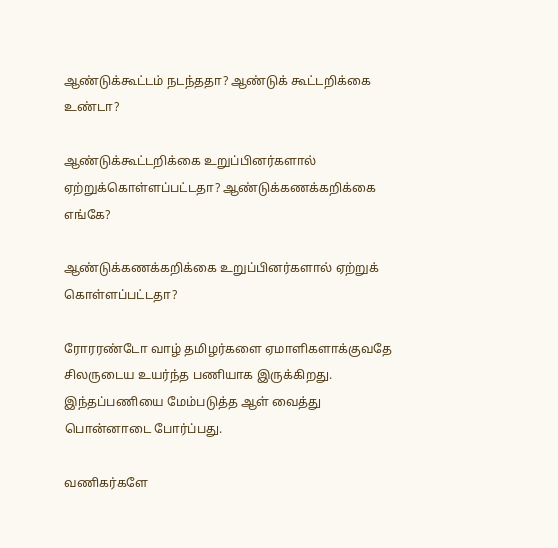ஆண்டுக்கூட்டம் நடந்ததா? ஆண்டுக் கூட்டறிக்கை உண்டா?

ஆண்டுக்கூட்டறிக்கை உறுப்பினர்களால் ஏற்றுக்கொள்ளப்பட்டதா? ஆண்டுக்கணக்கறிக்கை எங்கே?

ஆண்டுக்கணக்கறிக்கை உறுப்பினர்களால் ஏற்றுக் கொள்ளப்பட்டதா?

ரோரரண்டோ வாழ் தமிழர்களை ஏமாளிகளாக்குவதே சிலருடைய உயர்ந்த பணியாக இருக்கிறது. இந்தப்பணியை மேம்படுத்த ஆள் வைத்து பொன்னாடை போர்ப்பது.

வணிகர்களே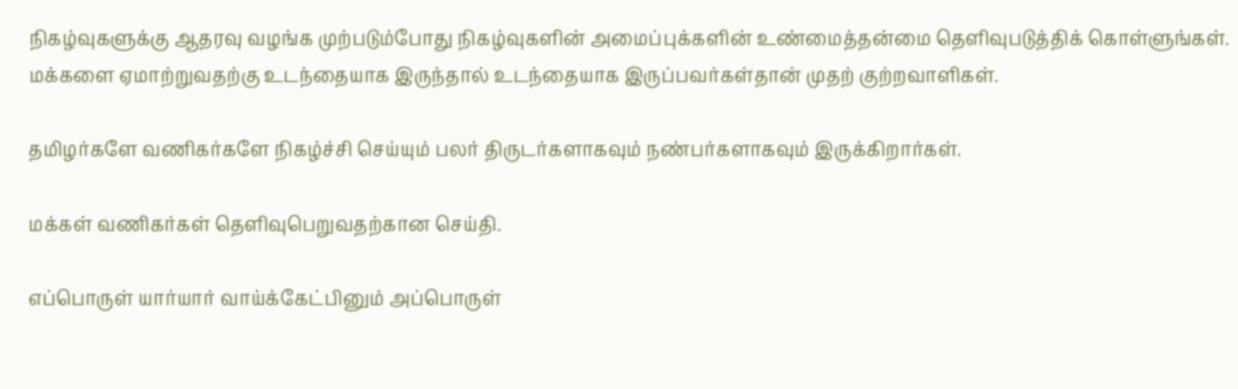நிகழ்வுகளுக்கு ஆதரவு வழங்க முற்படும்போது நிகழ்வுகளின் அமைப்புக்களின் உண்மைத்தன்மை தெளிவுபடுத்திக் கொள்ளுங்கள். மக்களை ஏமாற்றுவதற்கு உடந்தையாக இருந்தால் உடந்தையாக இருப்பவர்கள்தான் முதற் குற்றவாளிகள்.

தமிழர்களே வணிகர்களே நிகழ்ச்சி செய்யும் பலர் திருடர்களாகவும் நண்பர்களாகவும் இருக்கிறார்கள்.

மக்கள் வணிகர்கள் தெளிவுபெறுவதற்கான செய்தி.

எப்பொருள் யார்யார் வாய்க்கேட்பினும் அப்பொருள்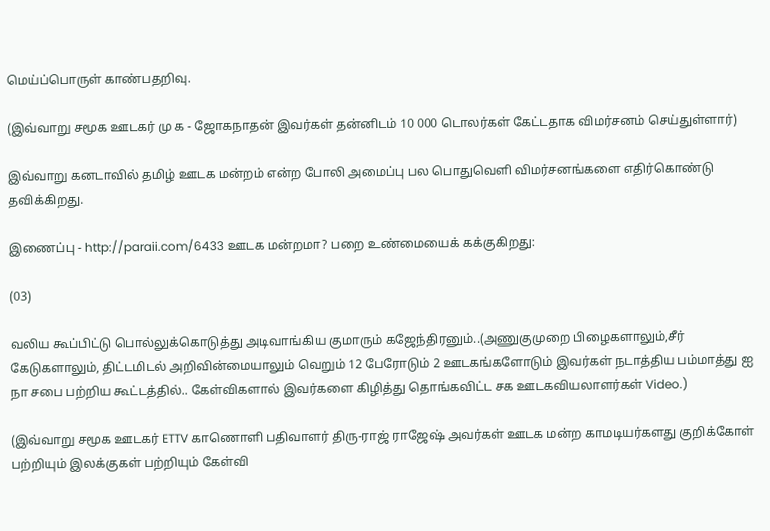மெய்ப்பொருள் காண்பதறிவு.

(இவ்வாறு சமூக ஊடகர் மு க - ஜோகநாதன் இவர்கள் தன்னிடம் 10 000 டொலர்கள் கேட்டதாக விமர்சனம் செய்துள்ளார்)

இவ்வாறு கனடாவில் தமிழ் ஊடக மன்றம் என்ற போலி அமைப்பு பல பொதுவெளி விமர்சனங்களை எதிர்கொண்டு தவிக்கிறது.

இணைப்பு - http://paraii.com/6433 ஊடக மன்றமா? பறை உண்மையைக் கக்குகிறது:

(03)

வலிய கூப்பிட்டு பொல்லுக்கொடுத்து அடிவாங்கிய குமாரும் கஜேந்திரனும்..(அணுகுமுறை பிழைகளாலும்,சீர் கேடுகளாலும், திட்டமிடல் அறிவின்மையாலும் வெறும் 12 பேரோடும் 2 ஊடகங்களோடும் இவர்கள் நடாத்திய பம்மாத்து ஐ நா சபை பற்றிய கூட்டத்தில்.. கேள்விகளால் இவர்களை கிழித்து தொங்கவிட்ட சக ஊடகவியலாளர்கள் Video.)

(இவ்வாறு சமூக ஊடகர் ETTV காணொளி பதிவாளர் திரு-ராஜ் ராஜேஷ் அவர்கள் ஊடக மன்ற காமடியர்களது குறிக்கோள் பற்றியும் இலக்குகள் பற்றியும் கேள்வி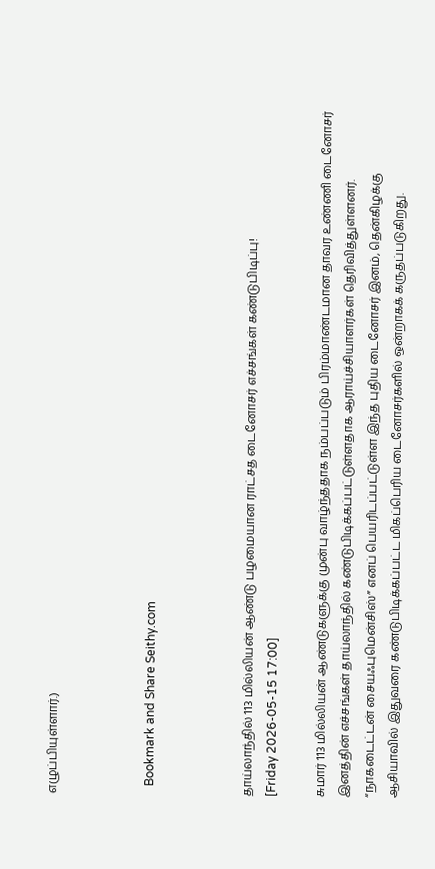எழுப்பியுள்ளார்.)



   Bookmark and Share Seithy.com



தாய்லாந்தில் 113 மில்லியன் ஆண்டு பழமையான ராட்சத டைனோசர் எச்சங்கள் கண்டுபிடிப்பு!
[Friday 2026-05-15 17:00]

சுமார் 113 மில்லியன் ஆண்டுகளுக்கு முன்பு வாழ்ந்ததாக நம்பப்படும் பிரம்மாண்டமான தாவர உண்ணி டைனோசர் இனத்தின் எச்சங்கள் தாய்லாந்தில் கண்டுபிடிக்கப்பட்டுள்ளதாக ஆராய்ச்சியாளர்கள் தெரிவித்துள்ளனர். “நாகடைட்டன் சையஃபுமென்சிஸ்” எனப் பெயரிடப்பட்டுள்ள இந்த புதிய டைனோசர் இனம், தென்கிழக்கு ஆசியாவில் இதுவரை கண்டுபிடிக்கப்பட்ட மிகப்பெரிய டைனோசர்களில் ஒன்றாகக் கருதப்படுகிறது.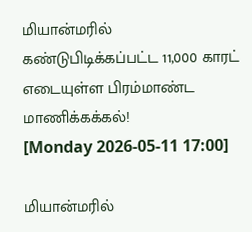மியான்மரில் கண்டுபிடிக்கப்பட்ட 11,000 காரட் எடையுள்ள பிரம்மாண்ட மாணிக்கக்கல்!
[Monday 2026-05-11 17:00]

மியான்மரில்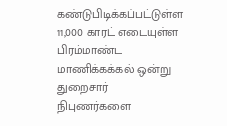கண்டுபிடிக்கப்பட்டுள்ள 11,000 காரட் எடையுள்ள பிரம்மாண்ட மாணிக்கக்கல் ஒன்று துறைசார் நிபுணர்களை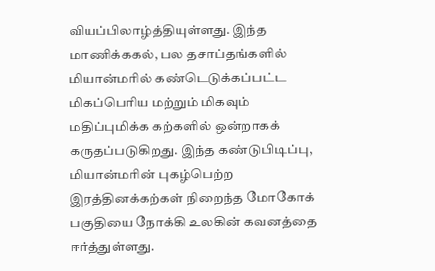வியப்பிலாழ்த்தியுள்ளது. இந்த மாணிக்ககல், பல தசாப்தங்களில் மியான்மரில் கண்டெடுக்கப்பட்ட மிகப்பெரிய மற்றும் மிகவும் மதிப்புமிக்க கற்களில் ஒன்றாகக் கருதப்படுகிறது. இந்த கண்டுபிடிப்பு, மியான்மரின் புகழ்பெற்ற இரத்தினக்கற்கள் நிறைந்த மோகோக் பகுதியை நோக்கி உலகின் கவனத்தை ஈர்த்துள்ளது.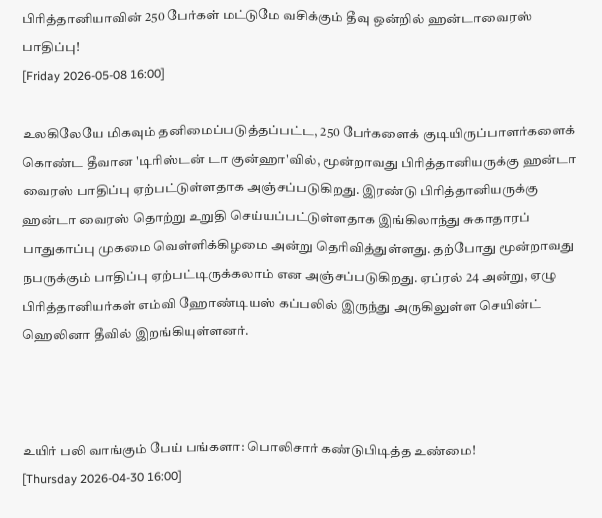பிரித்தானியாவின் 250 பேர்கள் மட்டுமே வசிக்கும் தீவு ஒன்றில் ஹன்டாவைரஸ் பாதிப்பு!
[Friday 2026-05-08 16:00]

உலகிலேயே மிகவும் தனிமைப்படுத்தப்பட்ட, 250 பேர்களைக் குடியிருப்பாளர்களைக் கொண்ட தீவான 'டிரிஸ்டன் டா குன்ஹா'வில், மூன்றாவது பிரித்தானியருக்கு ஹன்டா வைரஸ் பாதிப்பு ஏற்பட்டுள்ளதாக அஞ்சப்படுகிறது. இரண்டு பிரித்தானியருக்கு ஹன்டா வைரஸ் தொற்று உறுதி செய்யப்பட்டுள்ளதாக இங்கிலாந்து சுகாதாரப் பாதுகாப்பு முகமை வெள்ளிக்கிழமை அன்று தெரிவித்துள்ளது. தற்போது மூன்றாவது நபருக்கும் பாதிப்பு ஏற்பட்டிருக்கலாம் என அஞ்சப்படுகிறது. ஏப்ரல் 24 அன்று, ஏழு பிரித்தானியர்கள் எம்வி ஹோண்டியஸ் கப்பலில் இருந்து அருகிலுள்ள செயின்ட் ஹெலினா தீவில் இறங்கியுள்ளனர்.



உயிர் பலி வாங்கும் பேய் பங்களா: பொலிசார் கண்டுபிடித்த உண்மை!
[Thursday 2026-04-30 16:00]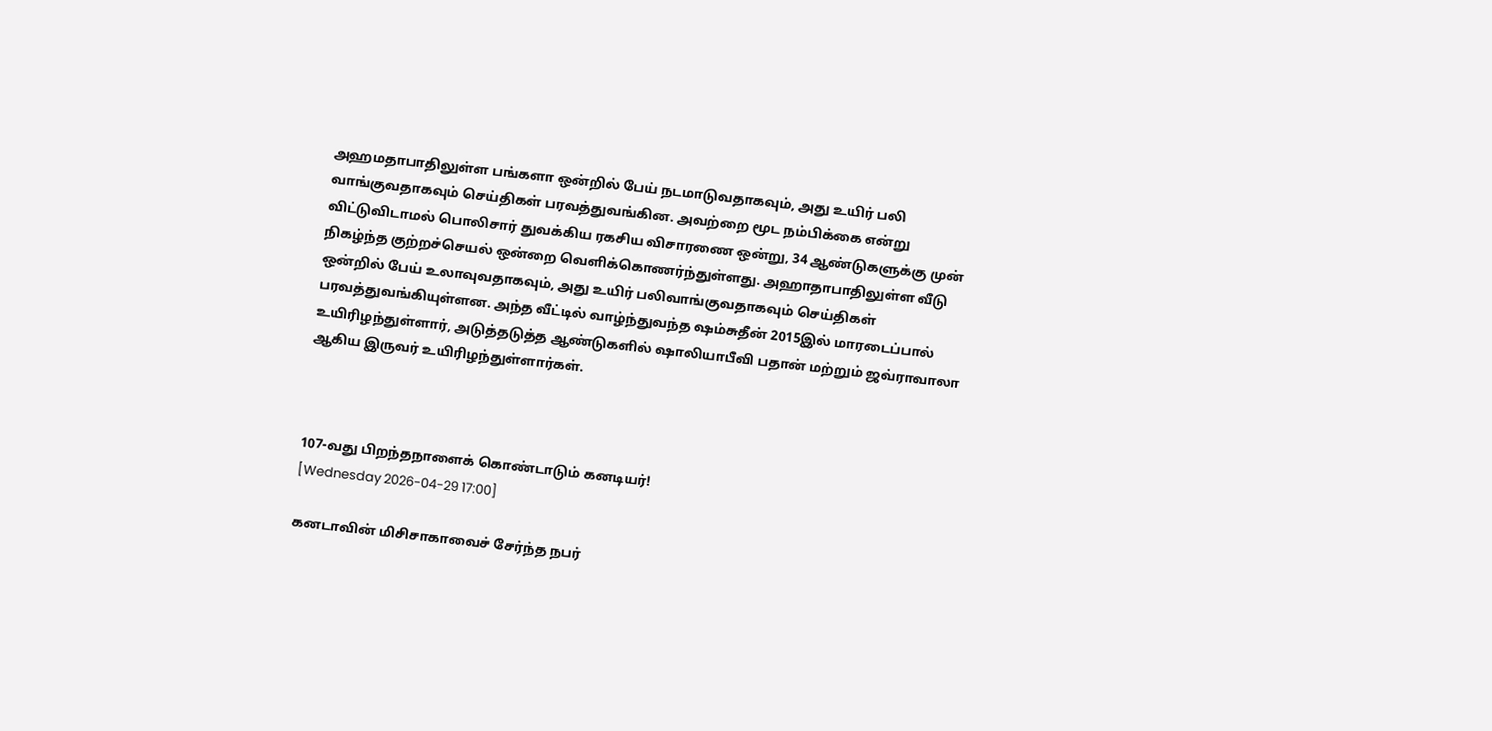அஹமதாபாதிலுள்ள பங்களா ஒன்றில் பேய் நடமாடுவதாகவும், அது உயிர் பலி வாங்குவதாகவும் செய்திகள் பரவத்துவங்கின. அவற்றை மூட நம்பிக்கை என்று விட்டுவிடாமல் பொலிசார் துவக்கிய ரகசிய விசாரணை ஒன்று, 34 ஆண்டுகளுக்கு முன் நிகழ்ந்த குற்றச்செயல் ஒன்றை வெளிக்கொணர்ந்துள்ளது. அஹாதாபாதிலுள்ள வீடு ஒன்றில் பேய் உலாவுவதாகவும், அது உயிர் பலிவாங்குவதாகவும் செய்திகள் பரவத்துவங்கியுள்ளன. அந்த வீட்டில் வாழ்ந்துவந்த ஷம்சுதீன் 2015இல் மாரடைப்பால் உயிரிழந்துள்ளார், அடுத்தடுத்த ஆண்டுகளில் ஷாலியாபீவி பதான் மற்றும் ஜவ்ராவாலா ஆகிய இருவர் உயிரிழந்துள்ளார்கள்.



107-வது பிறந்தநாளைக் கொண்டாடும் கனடியர்!
[Wednesday 2026-04-29 17:00]

கனடாவின் மிசிசாகாவைச் சேர்ந்த நபர்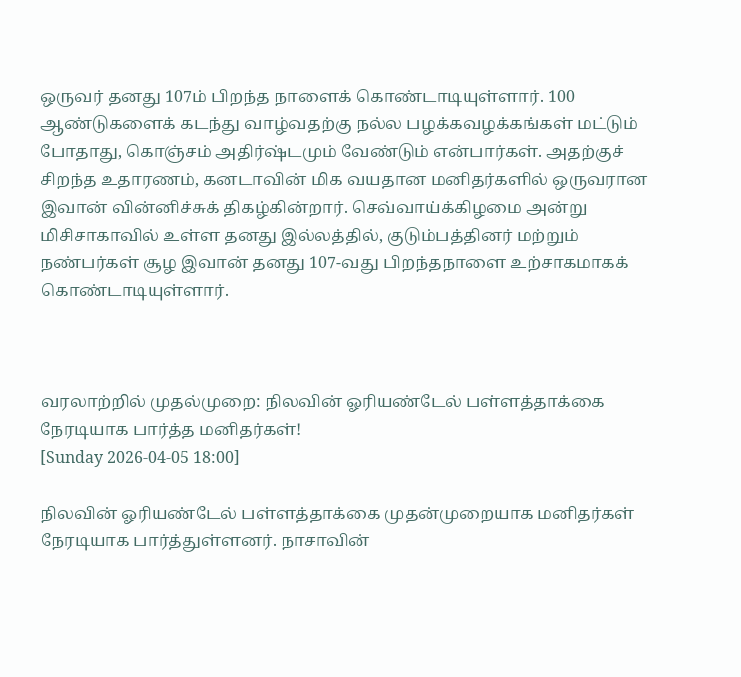ஒருவர் தனது 107ம் பிறந்த நாளைக் கொண்டாடியுள்ளார். 100 ஆண்டுகளைக் கடந்து வாழ்வதற்கு நல்ல பழக்கவழக்கங்கள் மட்டும் போதாது, கொஞ்சம் அதிர்ஷ்டமும் வேண்டும் என்பார்கள். அதற்குச் சிறந்த உதாரணம், கனடாவின் மிக வயதான மனிதர்களில் ஒருவரான இவான் வின்னிச்சுக் திகழ்கின்றார். செவ்வாய்க்கிழமை அன்று மிசிசாகாவில் உள்ள தனது இல்லத்தில், குடும்பத்தினர் மற்றும் நண்பர்கள் சூழ இவான் தனது 107-வது பிறந்தநாளை உற்சாகமாகக் கொண்டாடியுள்ளார்.



வரலாற்றில் முதல்முறை: நிலவின் ஓரியண்டேல் பள்ளத்தாக்கை நேரடியாக பார்த்த மனிதர்கள்!
[Sunday 2026-04-05 18:00]

நிலவின் ஓரியண்டேல் பள்ளத்தாக்கை முதன்முறையாக மனிதர்கள் நேரடியாக பார்த்துள்ளனர். நாசாவின்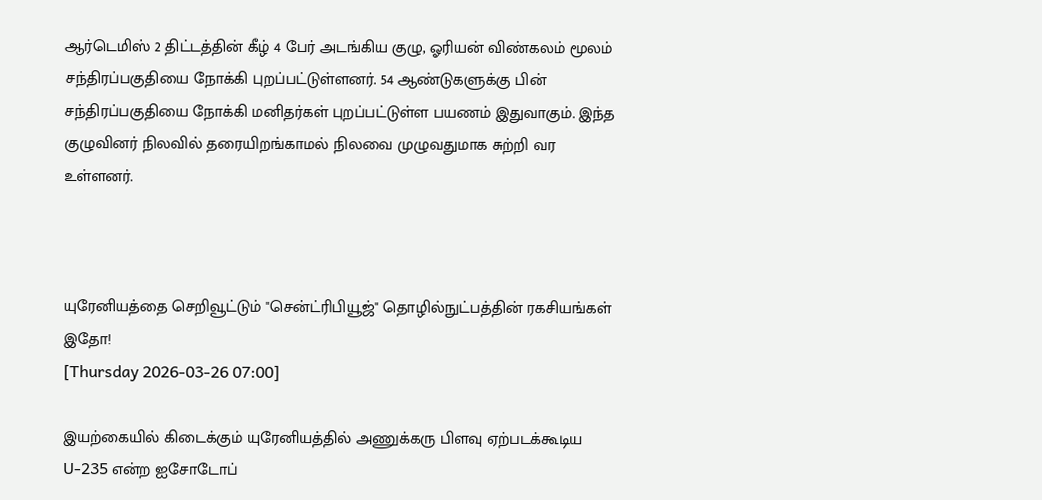ஆர்டெமிஸ் 2 திட்டத்தின் கீழ் 4 பேர் அடங்கிய குழு, ஓரியன் விண்கலம் மூலம் சந்திரப்பகுதியை நோக்கி புறப்பட்டுள்ளனர். 54 ஆண்டுகளுக்கு பின் சந்திரப்பகுதியை நோக்கி மனிதர்கள் புறப்பட்டுள்ள பயணம் இதுவாகும். இந்த குழுவினர் நிலவில் தரையிறங்காமல் நிலவை முழுவதுமாக சுற்றி வர உள்ளனர்.



யுரேனியத்தை செறிவூட்டும் "சென்ட்ரிபியூஜ்" தொழில்நுட்பத்தின் ரகசியங்கள் இதோ!
[Thursday 2026-03-26 07:00]

இயற்கையில் கிடைக்கும் யுரேனியத்தில் அணுக்கரு பிளவு ஏற்படக்கூடிய U-235 என்ற ஐசோடோப்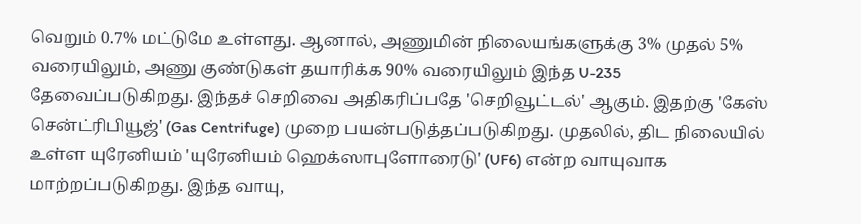வெறும் 0.7% மட்டுமே உள்ளது. ஆனால், அணுமின் நிலையங்களுக்கு 3% முதல் 5% வரையிலும், அணு குண்டுகள் தயாரிக்க 90% வரையிலும் இந்த U-235 தேவைப்படுகிறது. இந்தச் செறிவை அதிகரிப்பதே 'செறிவூட்டல்' ஆகும். இதற்கு 'கேஸ் சென்ட்ரிபியூஜ்' (Gas Centrifuge) முறை பயன்படுத்தப்படுகிறது. முதலில், திட நிலையில் உள்ள யுரேனியம் 'யுரேனியம் ஹெக்ஸாபுளோரைடு' (UF6) என்ற வாயுவாக மாற்றப்படுகிறது. இந்த வாயு,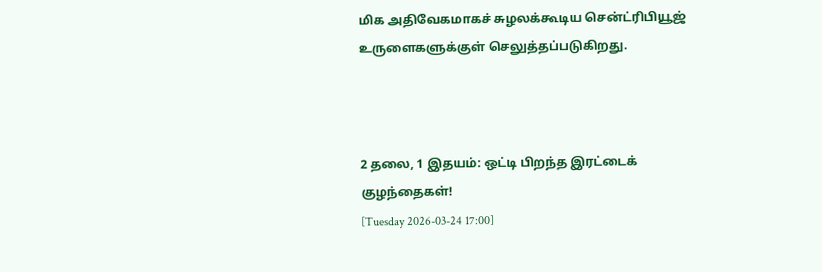மிக அதிவேகமாகச் சுழலக்கூடிய சென்ட்ரிபியூஜ் உருளைகளுக்குள் செலுத்தப்படுகிறது.



2 தலை, 1 இதயம்: ஒட்டி பிறந்த இரட்டைக் குழந்தைகள்!
[Tuesday 2026-03-24 17:00]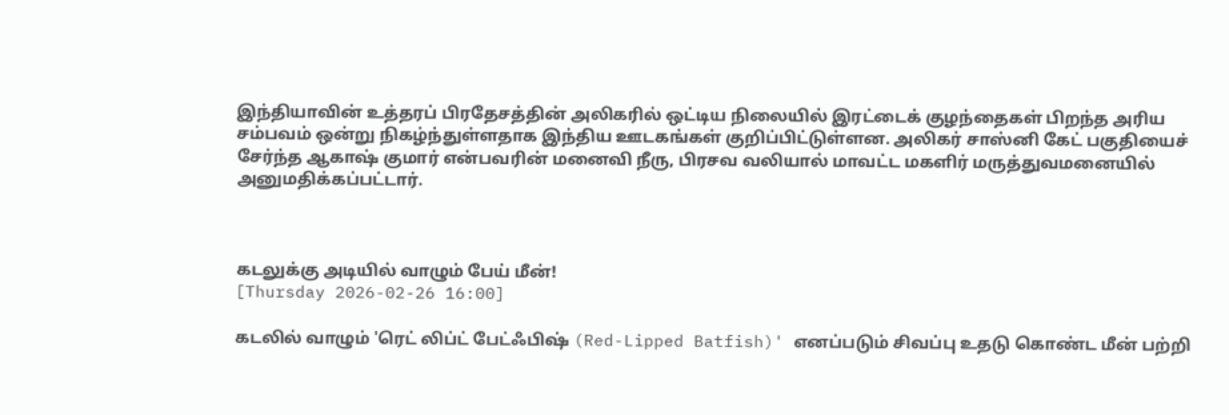இந்தியாவின் உத்தரப் பிரதேசத்தின் அலிகரில் ஒட்டிய நிலையில் இரட்டைக் குழந்தைகள் பிறந்த அரிய சம்பவம் ஒன்று நிகழ்ந்துள்ளதாக இந்திய ஊடகங்கள் குறிப்பிட்டுள்ளன. அலிகர் சாஸ்னி கேட் பகுதியைச் சேர்ந்த ஆகாஷ் குமார் என்பவரின் மனைவி நீரு, பிரசவ வலியால் மாவட்ட மகளிர் மருத்துவமனையில் அனுமதிக்கப்பட்டார்.



கடலுக்கு அடியில் வாழும் பேய் மீன்!
[Thursday 2026-02-26 16:00]

கடலில் வாழும் 'ரெட் லிப்ட் பேட்ஃபிஷ் (Red-Lipped Batfish)' எனப்படும் சிவப்பு உதடு கொண்ட மீன் பற்றி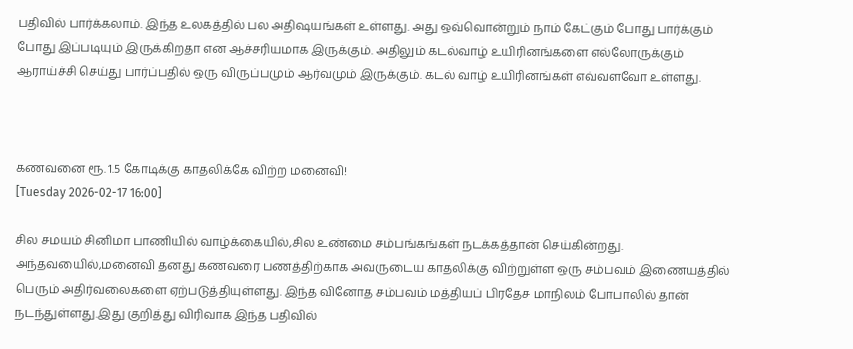பதிவில் பார்க்கலாம். இந்த உலகத்தில் பல அதிஷயங்கள் உள்ளது. அது ஒவ்வொன்றும் நாம் கேட்கும் போது பார்க்கும் போது இப்படியும் இருக்கிறதா என ஆச்சரியமாக இருக்கும். அதிலும் கடல்வாழ் உயிரினங்களை எல்லோருக்கும் ஆராய்ச்சி செய்து பார்ப்பதில் ஒரு விருப்பமும் ஆர்வமும் இருக்கும். கடல் வாழ் உயிரினங்கள் எவ்வளவோ உள்ளது.



கணவனை ரூ. 1.5 கோடிக்கு காதலிக்கே விற்ற மனைவி!
[Tuesday 2026-02-17 16:00]

சில சமயம் சினிமா பாணியில் வாழ்க்கையில்,சில உண்மை சம்பங்கங்கள் நடக்கத்தான் செய்கின்றது. அந்தவயைில்,மனைவி தனது கணவரை பணத்திற்காக அவருடைய காதலிக்கு விற்றுள்ள ஒரு சம்பவம் இணையத்தில் பெரும் அதிர்வலைகளை ஏற்படுத்தியுள்ளது. இந்த வினோத சம்பவம் மத்தியப் பிரதேச மாநிலம் போபாலில் தான் நடந்துள்ளது.இது குறித்து விரிவாக இந்த பதிவில்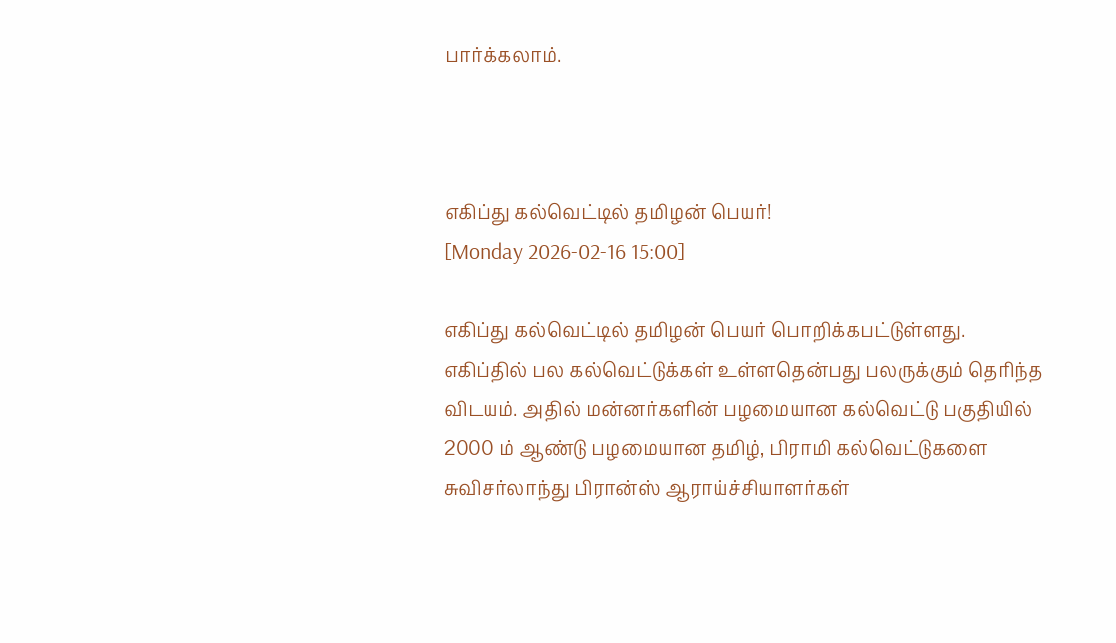பார்க்கலாம்.



எகிப்து கல்வெட்டில் தமிழன் பெயர்!
[Monday 2026-02-16 15:00]

எகிப்து கல்வெட்டில் தமிழன் பெயர் பொறிக்கபட்டுள்ளது. எகிப்தில் பல கல்வெட்டுக்கள் உள்ளதென்பது பலருக்கும் தெரிந்த விடயம். அதில் மன்னர்களின் பழமையான கல்வெட்டு பகுதியில் 2000 ம் ஆண்டு பழமையான தமிழ், பிராமி கல்வெட்டுகளை சுவிசர்லாந்து பிரான்ஸ் ஆராய்ச்சியாளர்கள்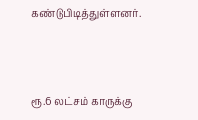கண்டுபிடித்துள்ளனர்.



ரூ.6 லட்சம் காருக்கு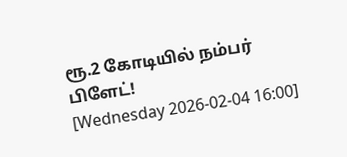ரூ.2 கோடியில் நம்பர் பிளேட்!
[Wednesday 2026-02-04 16:00]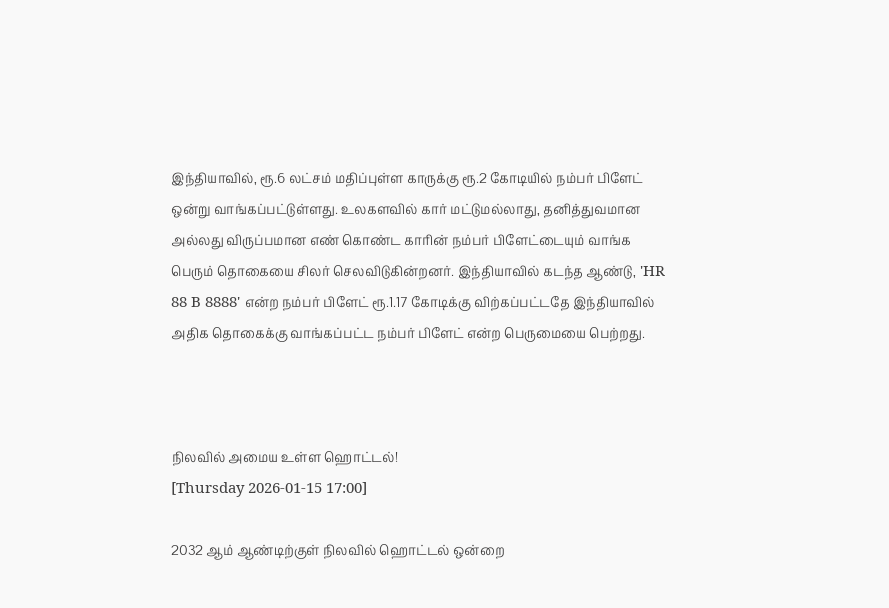இந்தியாவில், ரூ.6 லட்சம் மதிப்புள்ள காருக்கு ரூ.2 கோடியில் நம்பர் பிளேட் ஒன்று வாங்கப்பட்டுள்ளது. உலகளவில் கார் மட்டுமல்லாது, தனித்துவமான அல்லது விருப்பமான எண் கொண்ட காரின் நம்பர் பிளேட்டையும் வாங்க பெரும் தொகையை சிலர் செலவிடுகின்றனர். இந்தியாவில் கடந்த ஆண்டு, 'HR 88 B 8888' என்ற நம்பர் பிளேட் ரூ.1.17 கோடிக்கு விற்கப்பட்டதே இந்தியாவில் அதிக தொகைக்கு வாங்கப்பட்ட நம்பர் பிளேட் என்ற பெருமையை பெற்றது.



நிலவில் அமைய உள்ள ஹொட்டல்!
[Thursday 2026-01-15 17:00]

2032 ஆம் ஆண்டிற்குள் நிலவில் ஹொட்டல் ஒன்றை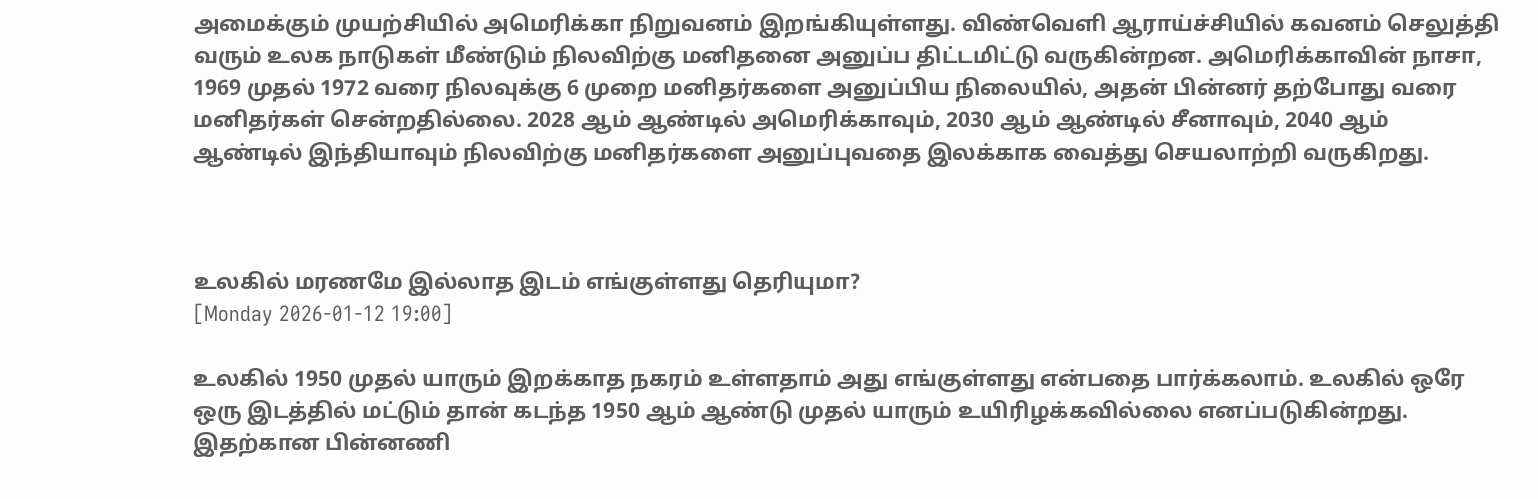அமைக்கும் முயற்சியில் அமெரிக்கா நிறுவனம் இறங்கியுள்ளது. விண்வெளி ஆராய்ச்சியில் கவனம் செலுத்தி வரும் உலக நாடுகள் மீண்டும் நிலவிற்கு மனிதனை அனுப்ப திட்டமிட்டு வருகின்றன. அமெரிக்காவின் நாசா, 1969 முதல் 1972 வரை நிலவுக்கு 6 முறை மனிதர்களை அனுப்பிய நிலையில், அதன் பின்னர் தற்போது வரை மனிதர்கள் சென்றதில்லை. 2028 ஆம் ஆண்டில் அமெரிக்காவும், 2030 ஆம் ஆண்டில் சீனாவும், 2040 ஆம் ஆண்டில் இந்தியாவும் நிலவிற்கு மனிதர்களை அனுப்புவதை இலக்காக வைத்து செயலாற்றி வருகிறது.



உலகில் மரணமே இல்லாத இடம் எங்குள்ளது தெரியுமா?
[Monday 2026-01-12 19:00]

உலகில் 1950 முதல் யாரும் இறக்காத நகரம் உள்ளதாம் அது எங்குள்ளது என்பதை பார்க்கலாம். உலகில் ஒரே ஒரு இடத்தில் மட்டும் தான் கடந்த 1950 ஆம் ஆண்டு முதல் யாரும் உயிரிழக்கவில்லை எனப்படுகின்றது. இதற்கான பின்னணி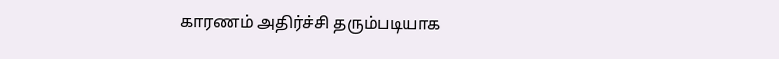காரணம் அதிர்ச்சி தரும்படியாக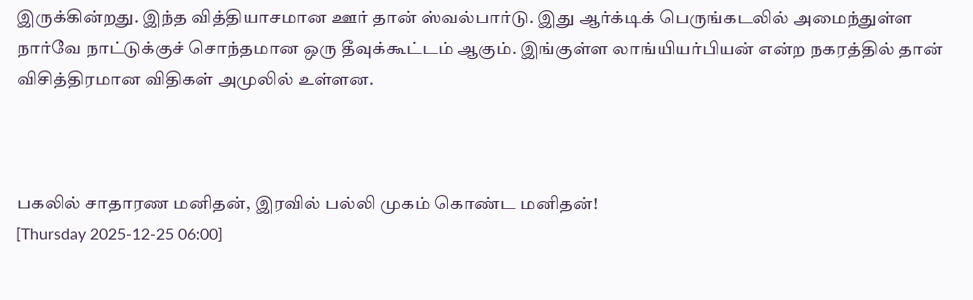இருக்கின்றது. இந்த வித்தியாசமான ஊர் தான் ஸ்வல்பார்டு. இது ஆர்க்டிக் பெருங்கடலில் அமைந்துள்ள நார்வே நாட்டுக்குச் சொந்தமான ஒரு தீவுக்கூட்டம் ஆகும். இங்குள்ள லாங்யியர்பியன் என்ற நகரத்தில் தான் விசித்திரமான விதிகள் அமுலில் உள்ளன.



பகலில் சாதாரண மனிதன், இரவில் பல்லி முகம் கொண்ட மனிதன்!
[Thursday 2025-12-25 06:00]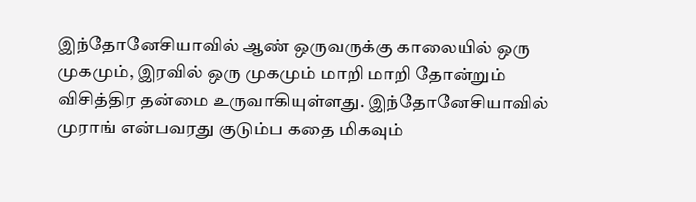இந்தோனேசியாவில் ஆண் ஒருவருக்கு காலையில் ஒரு முகமும், இரவில் ஒரு முகமும் மாறி மாறி தோன்றும் விசித்திர தன்மை உருவாகியுள்ளது. இந்தோனேசியாவில் முராங் என்பவரது குடும்ப கதை மிகவும்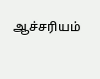ஆச்சரியம்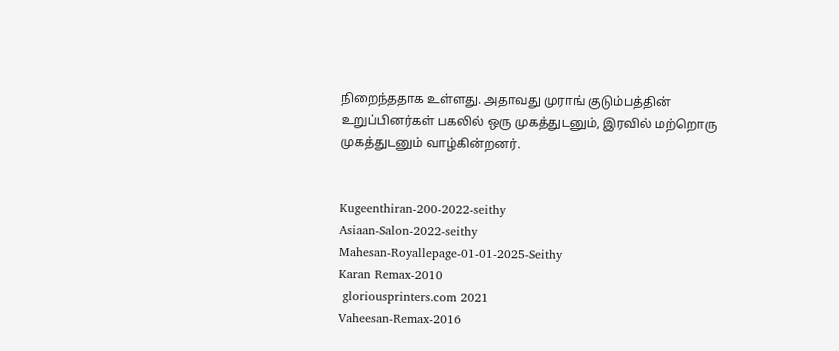நிறைந்ததாக உள்ளது. அதாவது முராங் குடும்பத்தின் உறுப்பினர்கள் பகலில் ஒரு முகத்துடனும், இரவில் மற்றொரு முகத்துடனும் வாழ்கின்றனர்.


Kugeenthiran-200-2022-seithy
Asiaan-Salon-2022-seithy
Mahesan-Royallepage-01-01-2025-Seithy
Karan Remax-2010
 gloriousprinters.com 2021
Vaheesan-Remax-2016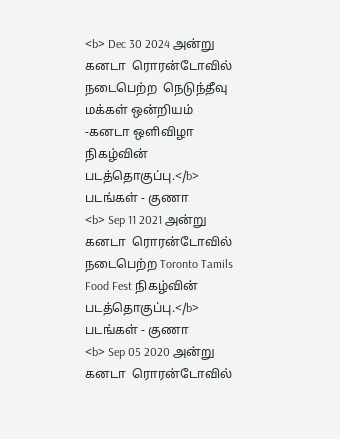<b> Dec 30 2024 அன்று கனடா  ரொரன்டோவில் நடைபெற்ற  நெடுந்தீவு மக்கள் ஒன்றியம் -கனடா ஒளிவிழா நிகழ்வின் படத்தொகுப்பு.</b> படங்கள் - குணா
<b> Sep 11 2021 அன்று கனடா  ரொரன்டோவில் நடைபெற்ற Toronto Tamils Food Fest நிகழ்வின் படத்தொகுப்பு.</b> படங்கள் - குணா
<b> Sep 05 2020 அன்று கனடா  ரொரன்டோவில்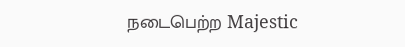நடைபெற்ற Majestic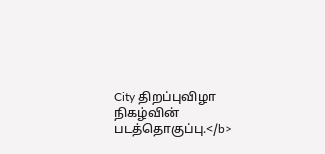City திறப்புவிழா நிகழ்வின் படத்தொகுப்பு.</b>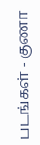படங்கள் - குணா